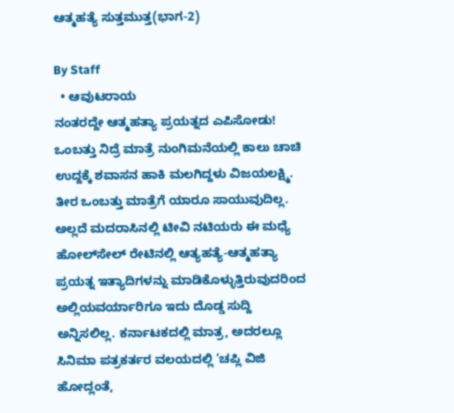ಆತ್ಮಹತ್ಯೆ ಸುತ್ತಮುತ್ತ(ಭಾಗ-2)

By Staff
  • ಆವುಟರಾಯ
ನಂತರದ್ದೇ ಆತ್ಮಹತ್ಯಾ ಪ್ರಯತ್ನದ ಎಪಿಸೋಡು! ಒಂಬತ್ತು ನಿದ್ರೆ ಮಾತ್ರೆ ನುಂಗಿಮನೆಯಲ್ಲಿ ಕಾಲು ಚಾಚಿ ಉದ್ದಕ್ಕೆ ಶವಾಸನ ಹಾಕಿ ಮಲಗಿದ್ದಳು ವಿಜಯಲಕ್ಷ್ಮಿ. ತೀರ ಒಂಬತ್ತು ಮಾತ್ರೆಗೆ ಯಾರೂ ಸಾಯುವುದಿಲ್ಲ. ಅಲ್ಲದೆ ಮದರಾಸಿನಲ್ಲಿ ಟೀವಿ ನಟಿಯರು ಈ ಮಧ್ಯೆ ಹೋಲ್‌ಸೇಲ್‌ ರೇಟಿನಲ್ಲಿ ಆತ್ಯಹತ್ಯೆ-ಆತ್ಮಹತ್ಯಾ ಪ್ರಯತ್ನ ಇತ್ಯಾದಿಗಳನ್ನು ಮಾಡಿಕೊಳ್ಳುತ್ತಿರುವುದರಿಂದ ಅಲ್ಲಿಯವರ್ಯಾರಿಗೂ ಇದು ದೊಡ್ಡ ಸುದ್ದಿ ಅನ್ನಿಸಲಿಲ್ಲ. ಕರ್ನಾಟಕದಲ್ಲಿ ಮಾತ್ರ, ಅದರಲ್ಲೂ ಸಿನಿಮಾ ಪತ್ರಕರ್ತರ ವಲಯದಲ್ಲಿ ‘ಚಪ್ಲಿ ವಿಜಿ ಹೋದ್ಲಂತೆ,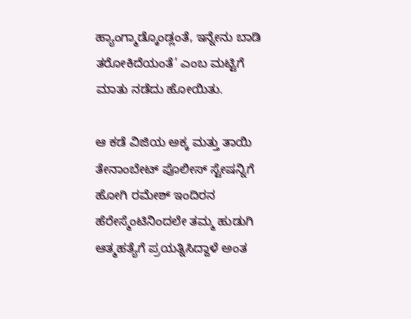ಹ್ಯಾಂಗ್ಮಾಡ್ಕೊಂಡ್ಲಂತೆ, ಇನ್ನೇನು ಬಾಡಿ ತರೋಕಿದೆಯಂತೆ’ ಎಂಬ ಮಟ್ಟಿಗೆ ಮಾತು ನಡೆದು ಹೋಯಿತು.

ಆ ಕಡೆ ವಿಜಿಯ ಅಕ್ಕ ಮತ್ತು ತಾಯಿ ತೇನಾಂಬೇಟ್‌ ಪೊಲೀಸ್‌ ಸ್ಟೇಷನ್ನಿಗೆ ಹೋಗಿ ರಮೇಶ್‌ ಇಂದಿರನ ಹೆರೇಸ್ಮೆಂಟಿನಿಂದಲೇ ತಮ್ಮ ಹುಡುಗಿ ಆತ್ಮಹತ್ಯೆಗೆ ಪ್ರಯತ್ನಿಸಿದ್ದಾಳೆ ಅಂತ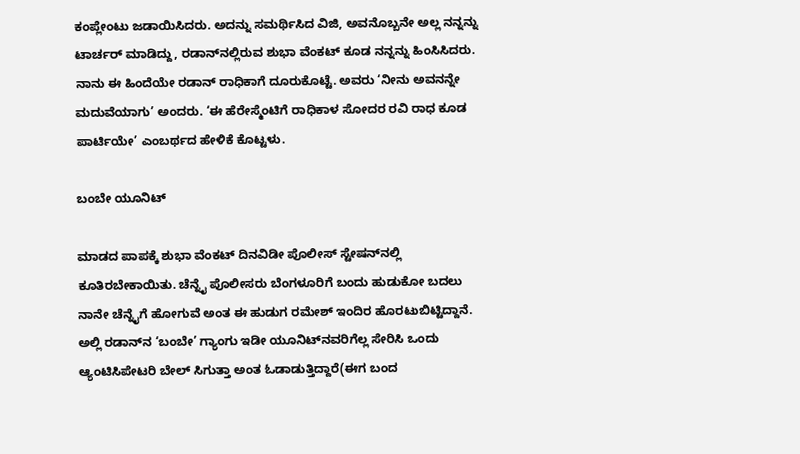ಕಂಪ್ಲೇಂಟು ಜಡಾಯಿಸಿದರು. ಅದನ್ನು ಸಮರ್ಥಿಸಿದ ವಿಜಿ, ಅವನೊಬ್ಬನೇ ಅಲ್ಲ ನನ್ನನ್ನು ಟಾರ್ಚರ್‌ ಮಾಡಿದ್ದು, ರಡಾನ್‌ನಲ್ಲಿರುವ ಶುಭಾ ವೆಂಕಟ್‌ ಕೂಡ ನನ್ನನ್ನು ಹಿಂಸಿಸಿದರು. ನಾನು ಈ ಹಿಂದೆಯೇ ರಡಾನ್‌ ರಾಧಿಕಾಗೆ ದೂರುಕೊಟ್ಟೆ. ಅವರು ‘ನೀನು ಅವನನ್ನೇ ಮದುವೆಯಾಗು’ ಅಂದರು. ‘ಈ ಹೆರೇಸ್ಮೆಂಟಿಗೆ ರಾಧಿಕಾಳ ಸೋದರ ರವಿ ರಾಧ ಕೂಡ ಪಾರ್ಟಿಯೇ’ ಎಂಬರ್ಥದ ಹೇಳಿಕೆ ಕೊಟ್ಟಳು.

ಬಂಬೇ ಯೂನಿಟ್‌

ಮಾಡದ ಪಾಪಕ್ಕೆ ಶುಭಾ ವೆಂಕಟ್‌ ದಿನವಿಡೀ ಪೊಲೀಸ್‌ ಸ್ಟೇಷನ್‌ನಲ್ಲಿ ಕೂತಿರಬೇಕಾಯಿತು. ಚೆನ್ನೈ ಪೊಲೀಸರು ಬೆಂಗಳೂರಿಗೆ ಬಂದು ಹುಡುಕೋ ಬದಲು ನಾನೇ ಚೆನ್ನೈಗೆ ಹೋಗುವೆ ಅಂತ ಈ ಹುಡುಗ ರಮೇಶ್‌ ಇಂದಿರ ಹೊರಟುಬಿಟ್ಟಿದ್ದಾನೆ. ಅಲ್ಲಿ ರಡಾನ್‌ನ ‘ಬಂಬೇ’ ಗ್ಯಾಂಗು ಇಡೀ ಯೂನಿಟ್‌ನವರಿಗೆಲ್ಲ ಸೇರಿಸಿ ಒಂದು ಆ್ಯಂಟಿಸಿಪೇಟರಿ ಬೇಲ್‌ ಸಿಗುತ್ತಾ ಅಂತ ಓಡಾಡುತ್ತಿದ್ದಾರೆ(ಈಗ ಬಂದ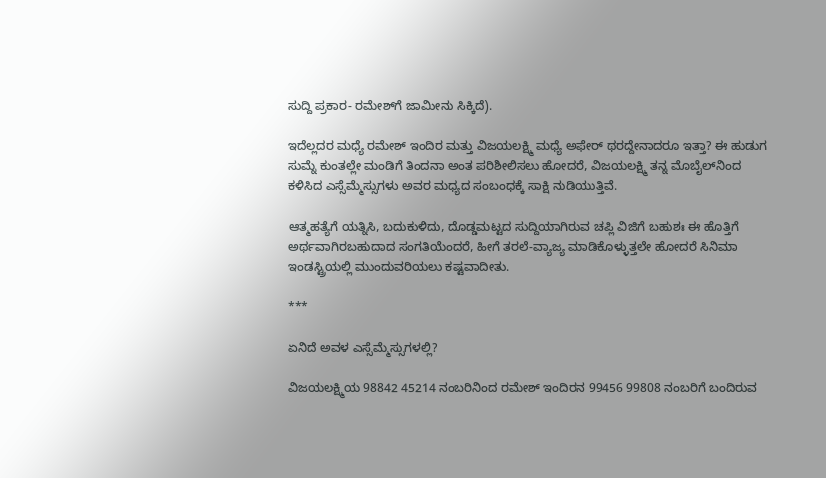ಸುದ್ದಿ ಪ್ರಕಾರ- ರಮೇಶ್‌ಗೆ ಜಾಮೀನು ಸಿಕ್ಕಿದೆ).

ಇದೆಲ್ಲದರ ಮಧ್ಯೆ ರಮೇಶ್‌ ಇಂದಿರ ಮತ್ತು ವಿಜಯಲಕ್ಷ್ಮಿ ಮಧ್ಯೆ ಅಫೇರ್‌ ಥರದ್ದೇನಾದರೂ ಇತ್ತಾ? ಈ ಹುಡುಗ ಸುಮ್ನೆ ಕುಂತಲ್ಲೇ ಮಂಡಿಗೆ ತಿಂದನಾ ಅಂತ ಪರಿಶೀಲಿಸಲು ಹೋದರೆ, ವಿಜಯಲಕ್ಷ್ಮಿ ತನ್ನ ಮೊಬೈಲ್‌ನಿಂದ ಕಳಿಸಿದ ಎಸ್ಸೆಮ್ಮೆಸ್ಸುಗಳು ಅವರ ಮಧ್ಯದ ಸಂಬಂಧಕ್ಕೆ ಸಾಕ್ಷಿ ನುಡಿಯುತ್ತಿವೆ.

ಆತ್ಮಹತ್ಯೆಗೆ ಯತ್ನಿಸಿ, ಬದುಕುಳಿದು, ದೊಡ್ಡಮಟ್ಟದ ಸುದ್ದಿಯಾಗಿರುವ ಚಪ್ಲಿ ವಿಜಿಗೆ ಬಹುಶಃ ಈ ಹೊತ್ತಿಗೆ ಅರ್ಥವಾಗಿರಬಹುದಾದ ಸಂಗತಿಯೆಂದರೆ, ಹೀಗೆ ತರಲೆ-ವ್ಯಾಜ್ಯ ಮಾಡಿಕೊಳ್ಳುತ್ತಲೇ ಹೋದರೆ ಸಿನಿಮಾ ಇಂಡಸ್ಟ್ರಿಯಲ್ಲಿ ಮುಂದುವರಿಯಲು ಕಷ್ಟವಾದೀತು.

***

ಏನಿದೆ ಅವಳ ಎಸ್ಸೆಮ್ಮೆಸ್ಸುಗಳಲ್ಲಿ?

ವಿಜಯಲಕ್ಷ್ಮಿಯ 98842 45214 ನಂಬರಿನಿಂದ ರಮೇಶ್‌ ಇಂದಿರನ 99456 99808 ನಂಬರಿಗೆ ಬಂದಿರುವ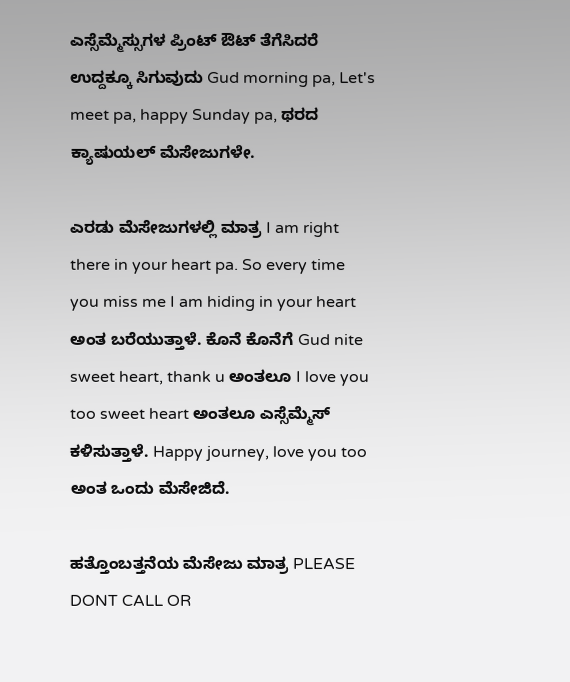ಎಸ್ಸೆಮ್ಮೆಸ್ಸುಗಳ ಪ್ರಿಂಟ್‌ ಔಟ್‌ ತೆಗೆಸಿದರೆ ಉದ್ದಕ್ಕೂ ಸಿಗುವುದು Gud morning pa, Let's meet pa, happy Sunday pa, ಥರದ ಕ್ಯಾಷುಯಲ್‌ ಮೆಸೇಜುಗಳೇ.

ಎರಡು ಮೆಸೇಜುಗಳಲ್ಲಿ ಮಾತ್ರ I am right there in your heart pa. So every time you miss me I am hiding in your heart ಅಂತ ಬರೆಯುತ್ತಾಳೆ. ಕೊನೆ ಕೊನೆಗೆ Gud nite sweet heart, thank u ಅಂತಲೂ I love you too sweet heart ಅಂತಲೂ ಎಸ್ಸೆಮ್ಮೆಸ್‌ ಕಳಿಸುತ್ತಾಳೆ. Happy journey, love you too ಅಂತ ಒಂದು ಮೆಸೇಜಿದೆ.

ಹತ್ತೊಂಬತ್ತನೆಯ ಮೆಸೇಜು ಮಾತ್ರ PLEASE DONT CALL OR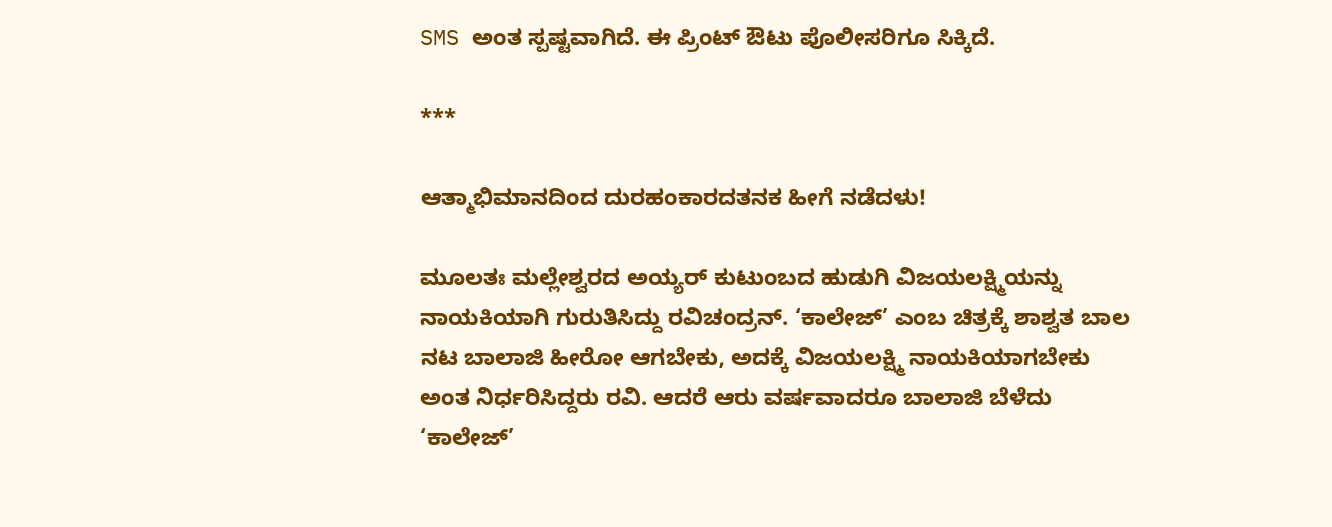SMS ಅಂತ ಸ್ಪಷ್ಟವಾಗಿದೆ. ಈ ಪ್ರಿಂಟ್‌ ಔಟು ಪೊಲೀಸರಿಗೂ ಸಿಕ್ಕಿದೆ.

***

ಆತ್ಮಾಭಿಮಾನದಿಂದ ದುರಹಂಕಾರದತನಕ ಹೀಗೆ ನಡೆದಳು!

ಮೂಲತಃ ಮಲ್ಲೇಶ್ವರದ ಅಯ್ಯರ್‌ ಕುಟುಂಬದ ಹುಡುಗಿ ವಿಜಯಲಕ್ಷ್ಮಿಯನ್ನು ನಾಯಕಿಯಾಗಿ ಗುರುತಿಸಿದ್ದು ರವಿಚಂದ್ರನ್‌. ‘ಕಾಲೇಜ್‌’ ಎಂಬ ಚಿತ್ರಕ್ಕೆ ಶಾಶ್ವತ ಬಾಲ ನಟ ಬಾಲಾಜಿ ಹೀರೋ ಆಗಬೇಕು, ಅದಕ್ಕೆ ವಿಜಯಲಕ್ಷ್ಮಿ ನಾಯಕಿಯಾಗಬೇಕು ಅಂತ ನಿರ್ಧರಿಸಿದ್ದರು ರವಿ. ಆದರೆ ಆರು ವರ್ಷವಾದರೂ ಬಾಲಾಜಿ ಬೆಳೆದು ‘ಕಾಲೇಜ್‌’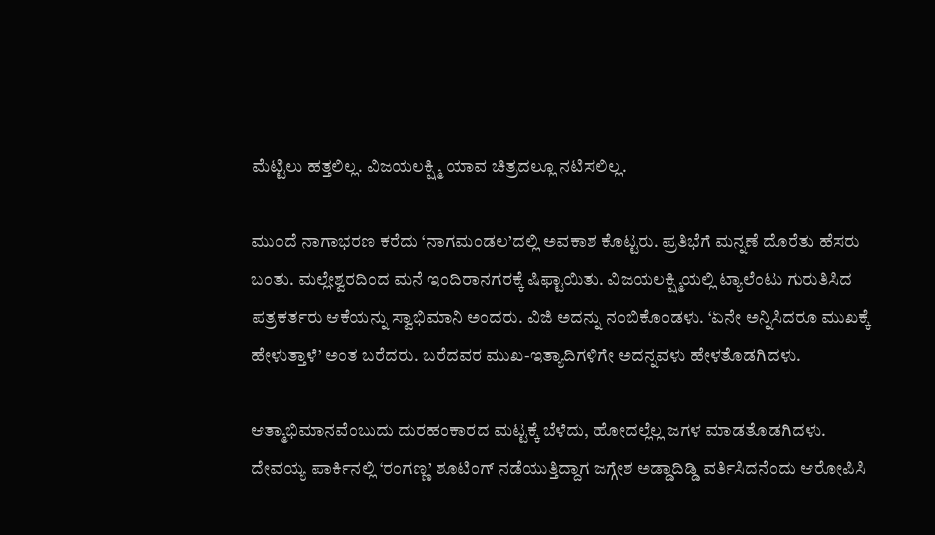ಮೆಟ್ಟಿಲು ಹತ್ತಲಿಲ್ಲ. ವಿಜಯಲಕ್ಷ್ಮಿ ಯಾವ ಚಿತ್ರದಲ್ಲೂ ನಟಿಸಲಿಲ್ಲ.

ಮುಂದೆ ನಾಗಾಭರಣ ಕರೆದು ‘ನಾಗಮಂಡಲ’ದಲ್ಲಿ ಅವಕಾಶ ಕೊಟ್ಟರು. ಪ್ರತಿಭೆಗೆ ಮನ್ನಣೆ ದೊರೆತು ಹೆಸರು ಬಂತು. ಮಲ್ಲೇಶ್ವರದಿಂದ ಮನೆ ಇಂದಿರಾನಗರಕ್ಕೆ ಷಿಫ್ಟಾಯಿತು. ವಿಜಯಲಕ್ಷ್ಮಿಯಲ್ಲಿ ಟ್ಯಾಲೆಂಟು ಗುರುತಿಸಿದ ಪತ್ರಕರ್ತರು ಆಕೆಯನ್ನು ಸ್ವಾಭಿಮಾನಿ ಅಂದರು. ವಿಜಿ ಅದನ್ನು ನಂಬಿಕೊಂಡಳು. ‘ಏನೇ ಅನ್ನಿಸಿದರೂ ಮುಖಕ್ಕೆ ಹೇಳುತ್ತಾಳೆ’ ಅಂತ ಬರೆದರು. ಬರೆದವರ ಮುಖ-ಇತ್ಯಾದಿಗಳಿಗೇ ಅದನ್ನವಳು ಹೇಳತೊಡಗಿದಳು.

ಆತ್ಮಾಭಿಮಾನವೆಂಬುದು ದುರಹಂಕಾರದ ಮಟ್ಟಕ್ಕೆ ಬೆಳೆದು, ಹೋದಲ್ಲೆಲ್ಲ ಜಗಳ ಮಾಡತೊಡಗಿದಳು. ದೇವಯ್ಯ ಪಾರ್ಕಿನಲ್ಲಿ ‘ರಂಗಣ್ಣ’ ಶೂಟಿಂಗ್‌ ನಡೆಯುತ್ತಿದ್ದಾಗ ಜಗ್ಗೇಶ ಅಡ್ಡಾದಿಡ್ಡಿ ವರ್ತಿಸಿದನೆಂದು ಆರೋಪಿಸಿ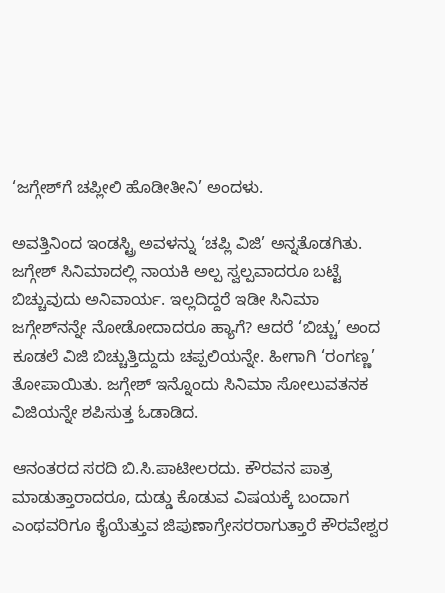‘ಜಗ್ಗೇಶ್‌ಗೆ ಚಪ್ಲೀಲಿ ಹೊಡೀತೀನಿ’ ಅಂದಳು.

ಅವತ್ತಿನಿಂದ ಇಂಡಸ್ಟ್ರಿ ಅವಳನ್ನು ‘ಚಪ್ಲಿ ವಿಜಿ’ ಅನ್ನತೊಡಗಿತು. ಜಗ್ಗೇಶ್‌ ಸಿನಿಮಾದಲ್ಲಿ ನಾಯಕಿ ಅಲ್ಪ ಸ್ವಲ್ಪವಾದರೂ ಬಟ್ಟೆ ಬಿಚ್ಚುವುದು ಅನಿವಾರ್ಯ. ಇಲ್ಲದಿದ್ದರೆ ಇಡೀ ಸಿನಿಮಾ ಜಗ್ಗೇಶ್‌ನನ್ನೇ ನೋಡೋದಾದರೂ ಹ್ಯಾಗೆ? ಆದರೆ ‘ಬಿಚ್ಚು’ ಅಂದ ಕೂಡಲೆ ವಿಜಿ ಬಿಚ್ಚುತ್ತಿದ್ದುದು ಚಪ್ಪಲಿಯನ್ನೇ. ಹೀಗಾಗಿ ‘ರಂಗಣ್ಣ’ ತೋಪಾಯಿತು. ಜಗ್ಗೇಶ್‌ ಇನ್ನೊಂದು ಸಿನಿಮಾ ಸೋಲುವತನಕ ವಿಜಿಯನ್ನೇ ಶಪಿಸುತ್ತ ಓಡಾಡಿದ.

ಆನಂತರದ ಸರದಿ ಬಿ.ಸಿ.ಪಾಟೀಲರದು. ಕೌರವನ ಪಾತ್ರ ಮಾಡುತ್ತಾರಾದರೂ, ದುಡ್ಡು ಕೊಡುವ ವಿಷಯಕ್ಕೆ ಬಂದಾಗ ಎಂಥವರಿಗೂ ಕೈಯೆತ್ತುವ ಜಿಪುಣಾಗ್ರೇಸರರಾಗುತ್ತಾರೆ ಕೌರವೇಶ್ವರ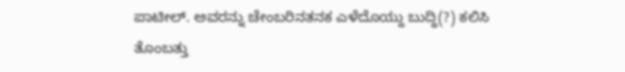ಪಾಟೀಲ್‌. ಅವರನ್ನು ಚೇಂಬರಿನತನಕ ಎಳೆದೊಯ್ದು ಬುದ್ಧಿ(?) ಕಲಿಸಿ ತೊಂಬತ್ತು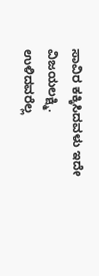ಸಾವಿರ ಕಕ್ಕಿಸಿದವಳು ಇದೇ ವಿಜಯಲಕ್ಷ್ಮಿ. ಉಳಿದವರೆಲ್ಲ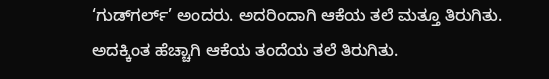‘ಗುಡ್‌ಗರ್ಲ್‌’ ಅಂದರು. ಅದರಿಂದಾಗಿ ಆಕೆಯ ತಲೆ ಮತ್ತೂ ತಿರುಗಿತು. ಅದಕ್ಕಿಂತ ಹೆಚ್ಚಾಗಿ ಆಕೆಯ ತಂದೆಯ ತಲೆ ತಿರುಗಿತು.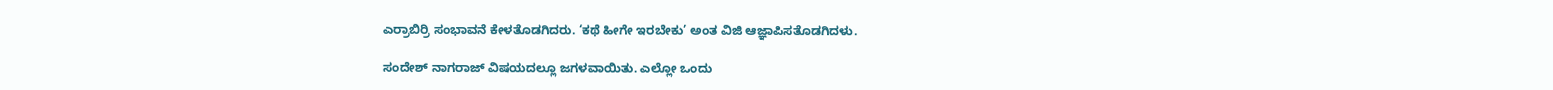ಎರ್ರಾಬಿರ್ರಿ ಸಂಭಾವನೆ ಕೇಳತೊಡಗಿದರು. ‘ಕಥೆ ಹೀಗೇ ಇರಬೇಕು’ ಅಂತ ವಿಜಿ ಆಜ್ಞಾಪಿಸತೊಡಗಿದಳು.

ಸಂದೇಶ್‌ ನಾಗರಾಜ್‌ ವಿಷಯದಲ್ಲೂ ಜಗಳವಾಯಿತು. ಎಲ್ಲೋ ಒಂದು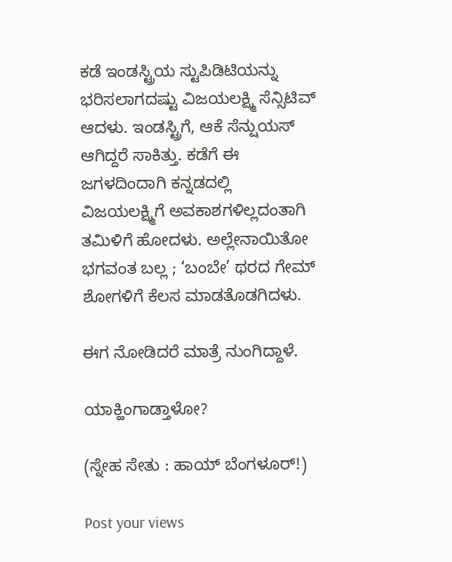ಕಡೆ ಇಂಡಸ್ಟ್ರಿಯ ಸ್ಟುಪಿಡಿಟಿಯನ್ನು ಭರಿಸಲಾಗದಷ್ಟು ವಿಜಯಲಕ್ಷ್ಮಿ ಸೆನ್ಸಿಟಿವ್‌ ಆದಳು. ಇಂಡಸ್ಟ್ರಿಗೆ, ಆಕೆ ಸೆನ್ಷುಯಸ್‌ ಆಗಿದ್ದರೆ ಸಾಕಿತ್ತು. ಕಡೆಗೆ ಈ ಜಗಳದಿಂದಾಗಿ ಕನ್ನಡದಲ್ಲಿ ವಿಜಯಲಕ್ಷ್ಮಿಗೆ ಅವಕಾಶಗಳಿಲ್ಲದಂತಾಗಿ ತಮಿಳಿಗೆ ಹೋದಳು. ಅಲ್ಲೇನಾಯಿತೋ ಭಗವಂತ ಬಲ್ಲ ; ‘ಬಂಬೇ’ ಥರದ ಗೇಮ್‌ ಶೋಗಳಿಗೆ ಕೆಲಸ ಮಾಡತೊಡಗಿದಳು.

ಈಗ ನೋಡಿದರೆ ಮಾತ್ರೆ ನುಂಗಿದ್ದಾಳೆ.

ಯಾಕ್ಹಿಂಗಾಡ್ತಾಳೋ?

(ಸ್ನೇಹ ಸೇತು : ಹಾಯ್‌ ಬೆಂಗಳೂರ್‌!)

Post your views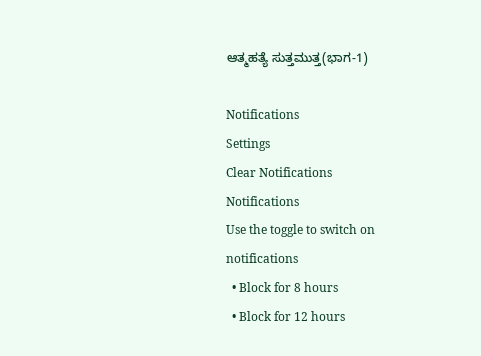ಆತ್ಮಹತ್ಯೆ ಸುತ್ತಮುತ್ತ(ಭಾಗ-1)

Notifications
Settings
Clear Notifications
Notifications
Use the toggle to switch on notifications
  • Block for 8 hours
  • Block for 12 hours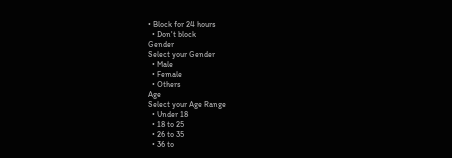• Block for 24 hours
  • Don't block
Gender
Select your Gender
  • Male
  • Female
  • Others
Age
Select your Age Range
  • Under 18
  • 18 to 25
  • 26 to 35
  • 36 to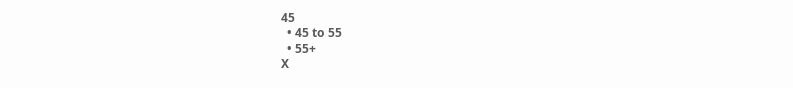45
  • 45 to 55
  • 55+
X